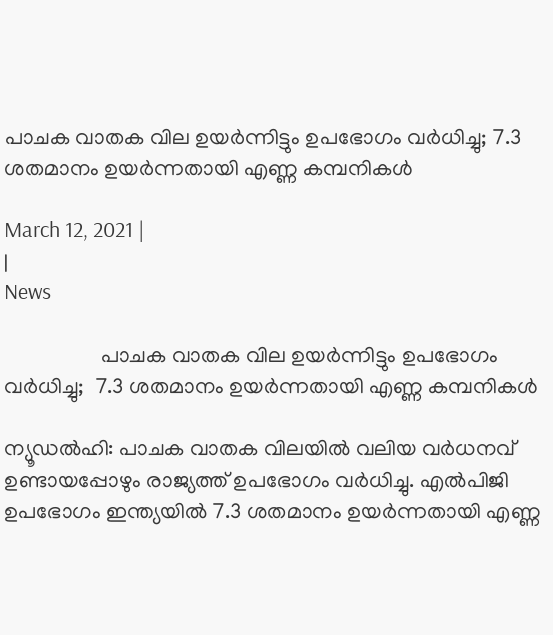പാചക വാതക വില ഉയര്‍ന്നിട്ടും ഉപഭോഗം വര്‍ധിച്ചു; 7.3 ശതമാനം ഉയര്‍ന്നതായി എണ്ണ കമ്പനികള്‍

March 12, 2021 |
|
News

                  പാചക വാതക വില ഉയര്‍ന്നിട്ടും ഉപഭോഗം വര്‍ധിച്ചു;  7.3 ശതമാനം ഉയര്‍ന്നതായി എണ്ണ കമ്പനികള്‍

ന്യൂഡല്‍ഹി: പാചക വാതക വിലയില്‍ വലിയ വര്‍ധനവ് ഉണ്ടായപ്പോഴും രാജ്യത്ത് ഉപഭോഗം വര്‍ധിച്ചു. എല്‍പിജി ഉപഭോഗം ഇന്ത്യയില്‍ 7.3 ശതമാനം ഉയര്‍ന്നതായി എണ്ണ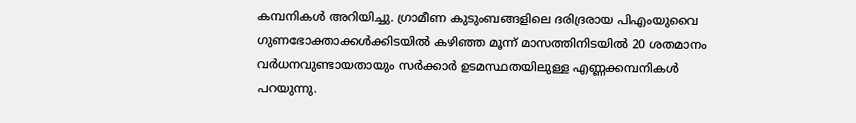കമ്പനികള്‍ അറിയിച്ചു. ഗ്രാമീണ കുടുംബങ്ങളിലെ ദരിദ്രരായ പിഎംയുവൈ ഗുണഭോക്താക്കള്‍ക്കിടയില്‍ കഴിഞ്ഞ മൂന്ന് മാസത്തിനിടയില്‍ 20 ശതമാനം വര്‍ധനവുണ്ടായതായും സര്‍ക്കാര്‍ ഉടമസ്ഥതയിലുള്ള എണ്ണക്കമ്പനികള്‍ പറയുന്നു.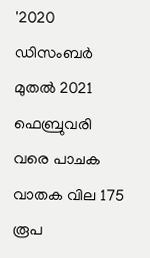'2020 ഡിസംബര്‍ മുതല്‍ 2021 ഫെബ്രുവരി വരെ പാചക വാതക വില 175 രൂപ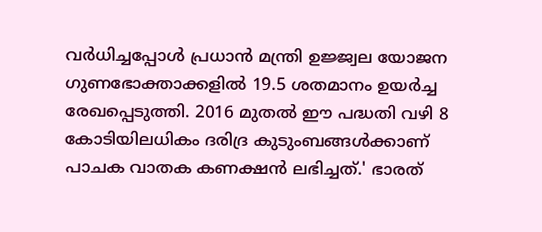വര്‍ധിച്ചപ്പോള്‍ പ്രധാന്‍ മന്ത്രി ഉജ്ജ്വല യോജന ഗുണഭോക്താക്കളില്‍ 19.5 ശതമാനം ഉയര്‍ച്ച രേഖപ്പെടുത്തി. 2016 മുതല്‍ ഈ പദ്ധതി വഴി 8 കോടിയിലധികം ദരിദ്ര കുടുംബങ്ങള്‍ക്കാണ് പാചക വാതക കണക്ഷന്‍ ലഭിച്ചത്.' ഭാരത്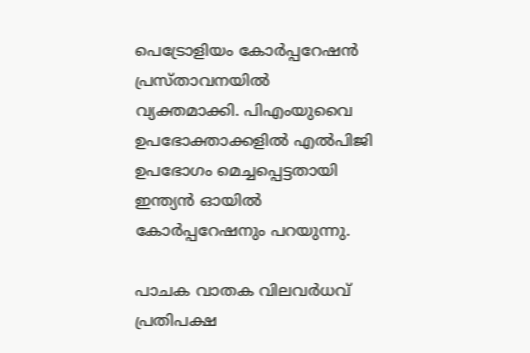പെട്രോളിയം കോര്‍പ്പറേഷന്‍ പ്രസ്താവനയില്‍ വ്യക്തമാക്കി. പിഎംയുവൈ ഉപഭോക്താക്കളില്‍ എല്‍പിജി ഉപഭോഗം മെച്ചപ്പെട്ടതായി ഇന്ത്യന്‍ ഓയില്‍ കോര്‍പ്പറേഷനും പറയുന്നു.

പാചക വാതക വിലവര്‍ധവ് പ്രതിപക്ഷ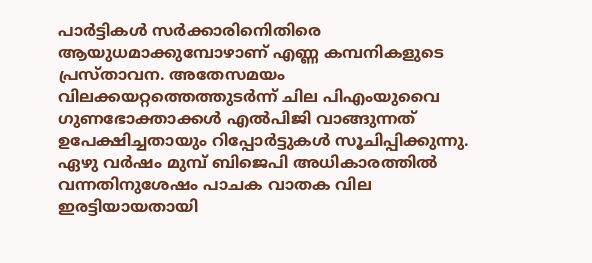പാര്‍ട്ടികള്‍ സര്‍ക്കാരിനെിതിരെ ആയുധമാക്കുമ്പോഴാണ് എണ്ണ കമ്പനികളുടെ പ്രസ്താവന. അതേസമയം വിലക്കയറ്റത്തെത്തുടര്‍ന്ന് ചില പിഎംയുവൈ ഗുണഭോക്താക്കള്‍ എല്‍പിജി വാങ്ങുന്നത് ഉപേക്ഷിച്ചതായും റിപ്പോര്‍ട്ടുകള്‍ സൂചിപ്പിക്കുന്നു. ഏഴു വര്‍ഷം മുമ്പ് ബിജെപി അധികാരത്തില്‍ വന്നതിനുശേഷം പാചക വാതക വില ഇരട്ടിയായതായി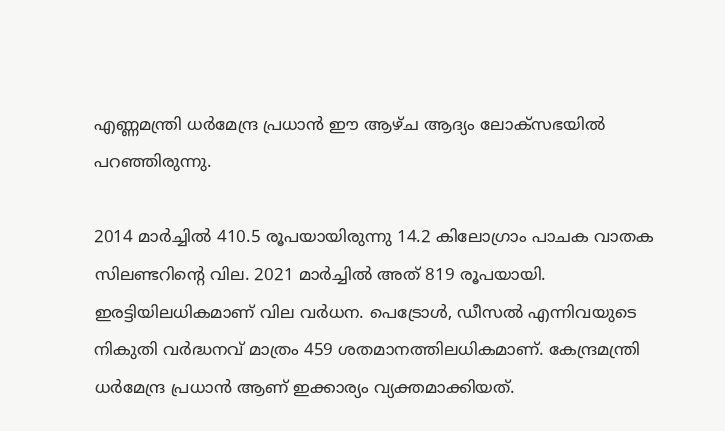എണ്ണമന്ത്രി ധര്‍മേന്ദ്ര പ്രധാന്‍ ഈ ആഴ്ച ആദ്യം ലോക്‌സഭയില്‍ പറഞ്ഞിരുന്നു.

2014 മാര്‍ച്ചില്‍ 410.5 രൂപയായിരുന്നു 14.2 കിലോഗ്രാം പാചക വാതക സിലണ്ടറിന്റെ വില. 2021 മാര്‍ച്ചില്‍ അത് 819 രൂപയായി. ഇരട്ടിയിലധികമാണ് വില വര്‍ധന. പെട്രോള്‍, ഡീസല്‍ എന്നിവയുടെ നികുതി വര്‍ദ്ധനവ് മാത്രം 459 ശതമാനത്തിലധികമാണ്. കേന്ദ്രമന്ത്രി ധര്‍മേന്ദ്ര പ്രധാന്‍ ആണ് ഇക്കാര്യം വ്യക്തമാക്കിയത്.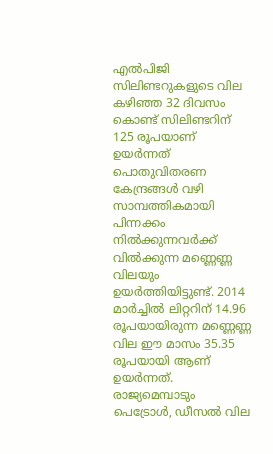എല്‍പിജി സിലിണ്ടറുകളുടെ വില കഴിഞ്ഞ 32 ദിവസം കൊണ്ട് സിലിണ്ടറിന് 125 രൂപയാണ് ഉയര്‍ന്നത് പൊതുവിതരണ കേന്ദ്രങ്ങള്‍ വഴി സാമ്പത്തികമായി പിന്നക്കം നില്‍ക്കുന്നവര്‍ക്ക് വില്‍ക്കുന്ന മണ്ണെണ്ണ വിലയും ഉയര്‍ത്തിയിട്ടുണ്ട്. 2014 മാര്‍ച്ചില്‍ ലിറ്ററിന് 14.96 രൂപയായിരുന്ന മണ്ണെണ്ണ വില ഈ മാസം 35.35 രൂപയായി ആണ് ഉയര്‍ന്നത്. രാജ്യമെമ്പാടും പെട്രോള്‍, ഡീസല്‍ വില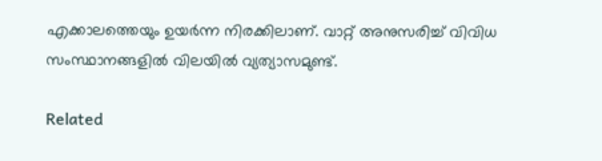എക്കാലത്തെയും ഉയര്‍ന്ന നിരക്കിലാണ്. വാറ്റ് അനുസരിച്ച് വിവിധ സംസ്ഥാനങ്ങളില്‍ വിലയില്‍ വ്യത്യാസമുണ്ട്.

Related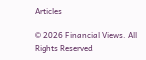Articles

© 2026 Financial Views. All Rights Reserved